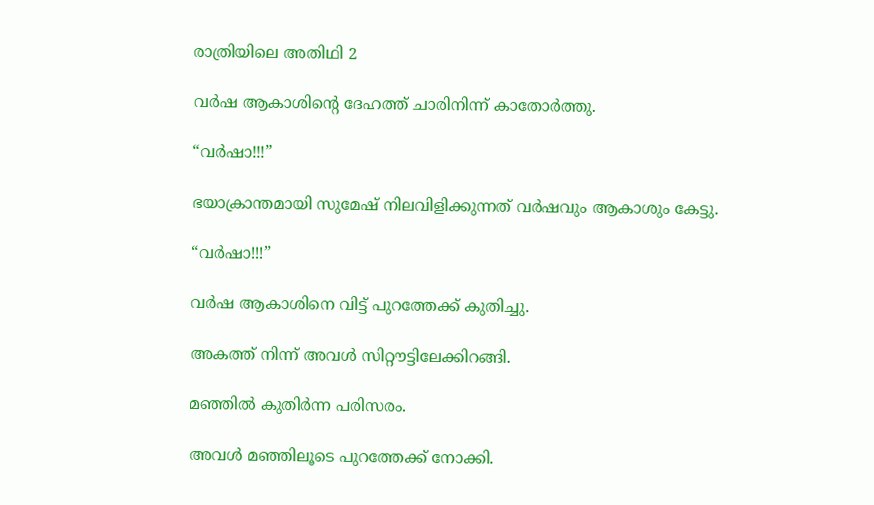രാത്രിയിലെ അതിഥി 2

വർഷ ആകാശിന്റെ ദേഹത്ത് ചാരിനിന്ന് കാതോർത്തു.

“വർഷാ!!!”

ഭയാക്രാന്തമായി സുമേഷ് നിലവിളിക്കുന്നത് വർഷവും ആകാശും കേട്ടു.

“വർഷാ!!!”

വർഷ ആകാശിനെ വിട്ട് പുറത്തേക്ക് കുതിച്ചു.

അകത്ത് നിന്ന് അവൾ സിറ്റൗട്ടിലേക്കിറങ്ങി.

മഞ്ഞിൽ കുതിർന്ന പരിസരം.

അവൾ മഞ്ഞിലൂടെ പുറത്തേക്ക് നോക്കി.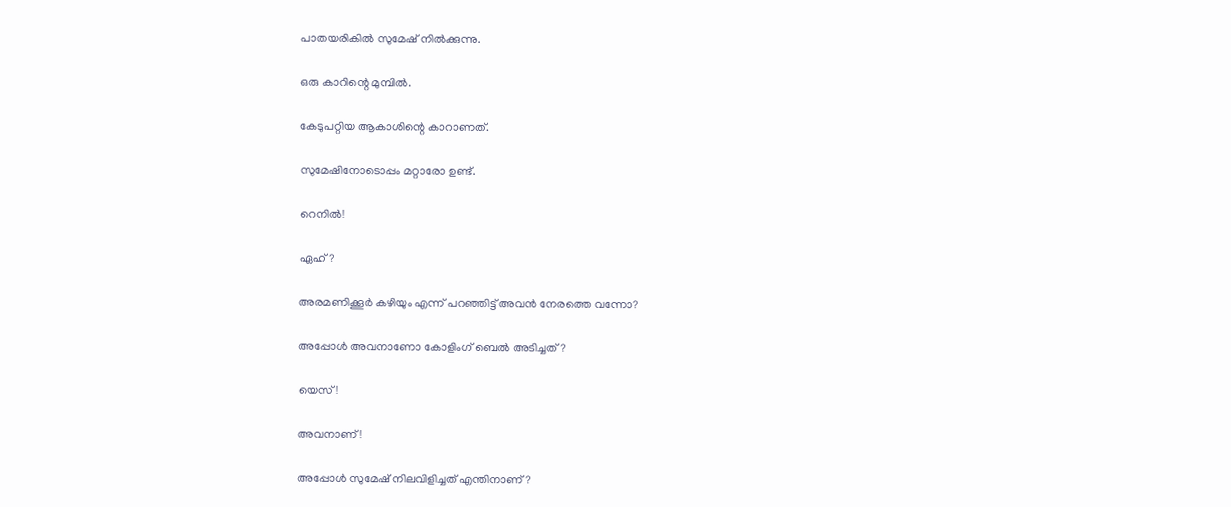പാതയരികിൽ സുമേഷ് നിൽക്കുന്നു.

ഒരു കാറിന്റെ മുമ്പിൽ.

കേടുപറ്റിയ ആകാശിന്റെ കാറാണത്.

സുമേഷിനോടൊപ്പം മറ്റാരോ ഉണ്ട്.

റെനിൽ!

ഏഹ്?

അരമണിക്കൂർ കഴിയും എന്ന് പറഞ്ഞിട്ട് അവൻ നേരത്തെ വന്നോ?

അപ്പോൾ അവനാണോ കോളിംഗ് ബെൽ അടിച്ചത്?

യെസ്!

അവനാണ്!

അപ്പോൾ സുമേഷ് നിലവിളിച്ചത് എന്തിനാണ്?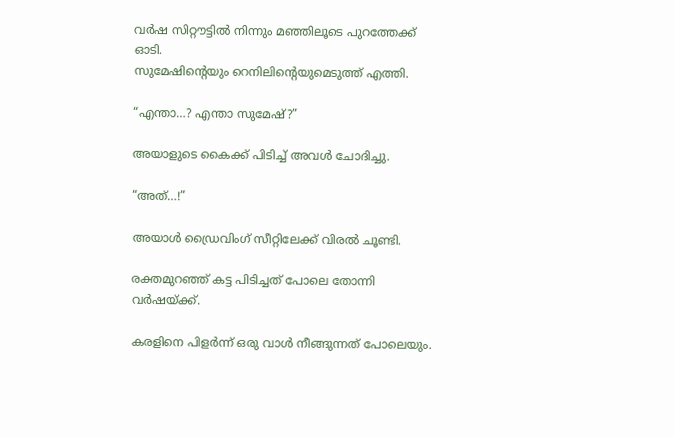വർഷ സിറ്റൗട്ടിൽ നിന്നും മഞ്ഞിലൂടെ പുറത്തേക്ക് ഓടി.
സുമേഷിന്റെയും റെനിലിന്റെയുമെടുത്ത് എത്തി.

“എന്താ…? എന്താ സുമേഷ്?”

അയാളുടെ കൈക്ക് പിടിച്ച് അവൾ ചോദിച്ചു.

“അത്…!”

അയാൾ ഡ്രൈവിംഗ് സീറ്റിലേക്ക് വിരൽ ചൂണ്ടി.

രക്തമുറഞ്ഞ് കട്ട പിടിച്ചത് പോലെ തോന്നി വർഷയ്ക്ക്.

കരളിനെ പിളർന്ന് ഒരു വാൾ നീങ്ങുന്നത് പോലെയും.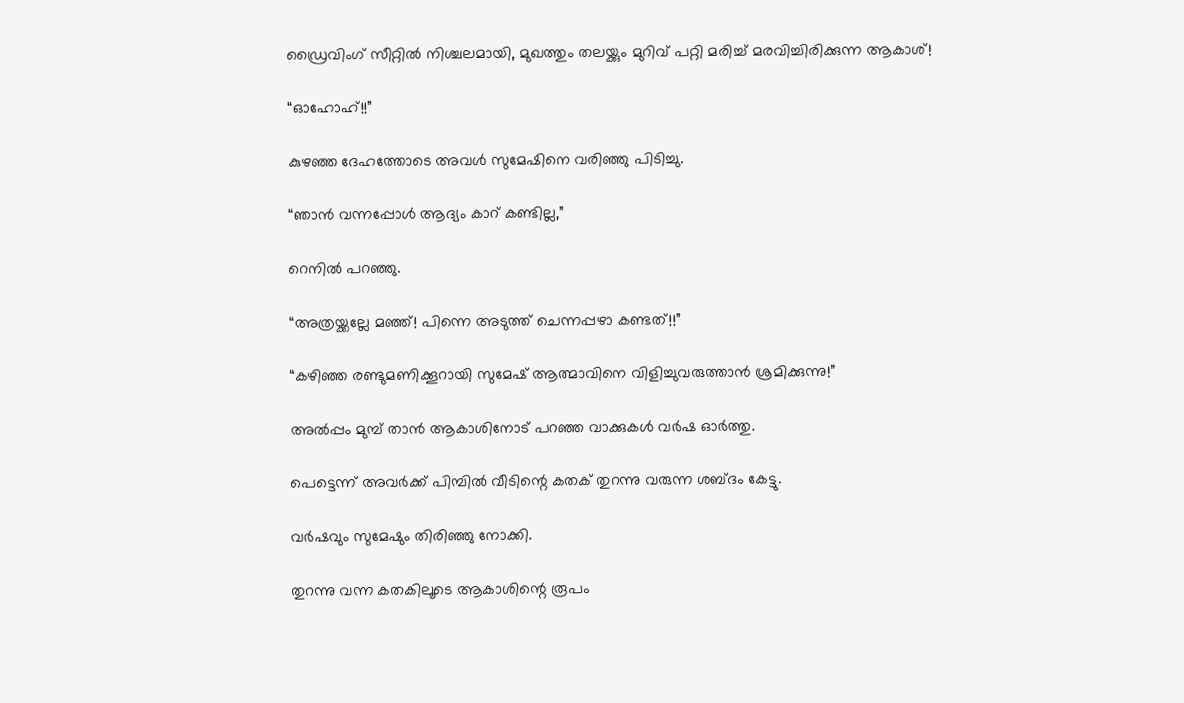ഡ്രൈവിംഗ് സീറ്റിൽ നിശ്ചലമായി, മുഖത്തും തലയ്ക്കും മുറിവ് പറ്റി മരിച്ച് മരവിച്ചിരിക്കുന്ന ആകാശ്!

“ഓഹോഹ്!!”

കുഴഞ്ഞ ദേഹത്തോടെ അവൾ സുമേഷിനെ വരിഞ്ഞു പിടിച്ചു.

“ഞാൻ വന്നപ്പോൾ ആദ്യം കാറ് കണ്ടില്ല,”

റെനിൽ പറഞ്ഞു.

“അത്രയ്ക്കല്ലേ മഞ്ഞ്! പിന്നെ അടുത്ത് ചെന്നപ്പഴാ കണ്ടത്!!”

“കഴിഞ്ഞ രണ്ടുമണിക്കൂറായി സുമേഷ് ആത്മാവിനെ വിളിച്ചുവരുത്താൻ ശ്രമിക്കുന്നു!”

അൽപ്പം മുമ്പ് താൻ ആകാശിനോട് പറഞ്ഞ വാക്കുകൾ വർഷ ഓർത്തു.

പെട്ടെന്ന് അവർക്ക് പിമ്പിൽ വീടിന്റെ കതക് തുറന്നു വരുന്ന ശബ്ദം കേട്ടു.

വർഷവും സുമേഷും തിരിഞ്ഞു നോക്കി.

തുറന്നു വന്ന കതകിലൂടെ ആകാശിന്റെ രൂപം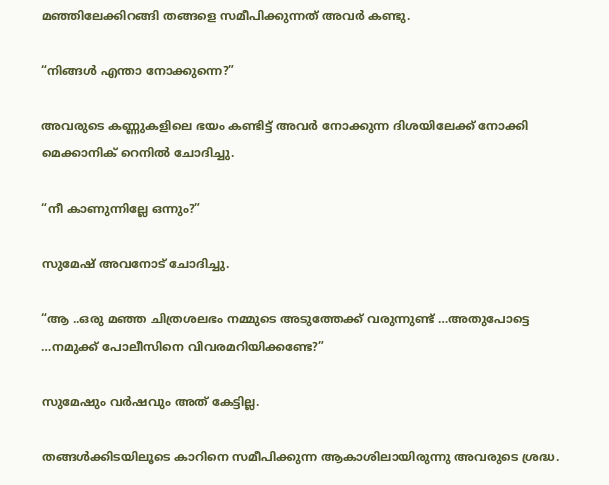മഞ്ഞിലേക്കിറങ്ങി തങ്ങളെ സമീപിക്കുന്നത് അവർ കണ്ടു.

“നിങ്ങൾ എന്താ നോക്കുന്നെ?”

അവരുടെ കണ്ണുകളിലെ ഭയം കണ്ടിട്ട് അവർ നോക്കുന്ന ദിശയിലേക്ക് നോക്കി മെക്കാനിക് റെനിൽ ചോദിച്ചു.

“നീ കാണുന്നില്ലേ ഒന്നും?”

സുമേഷ് അവനോട് ചോദിച്ചു.

“ആ ..ഒരു മഞ്ഞ ചിത്രശലഭം നമ്മുടെ അടുത്തേക്ക് വരുന്നുണ്ട് …അതുപോട്ടെ …നമുക്ക് പോലീസിനെ വിവരമറിയിക്കണ്ടേ?”

സുമേഷും വർഷവും അത് കേട്ടില്ല.

തങ്ങൾക്കിടയിലൂടെ കാറിനെ സമീപിക്കുന്ന ആകാശിലായിരുന്നു അവരുടെ ശ്രദ്ധ.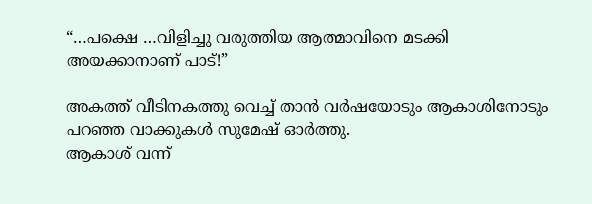“…പക്ഷെ …വിളിച്ചു വരുത്തിയ ആത്മാവിനെ മടക്കി അയക്കാനാണ് പാട്!”

അകത്ത് വീടിനകത്തു വെച്ച് താൻ വർഷയോടും ആകാശിനോടും പറഞ്ഞ വാക്കുകൾ സുമേഷ് ഓർത്തു.
ആകാശ് വന്ന്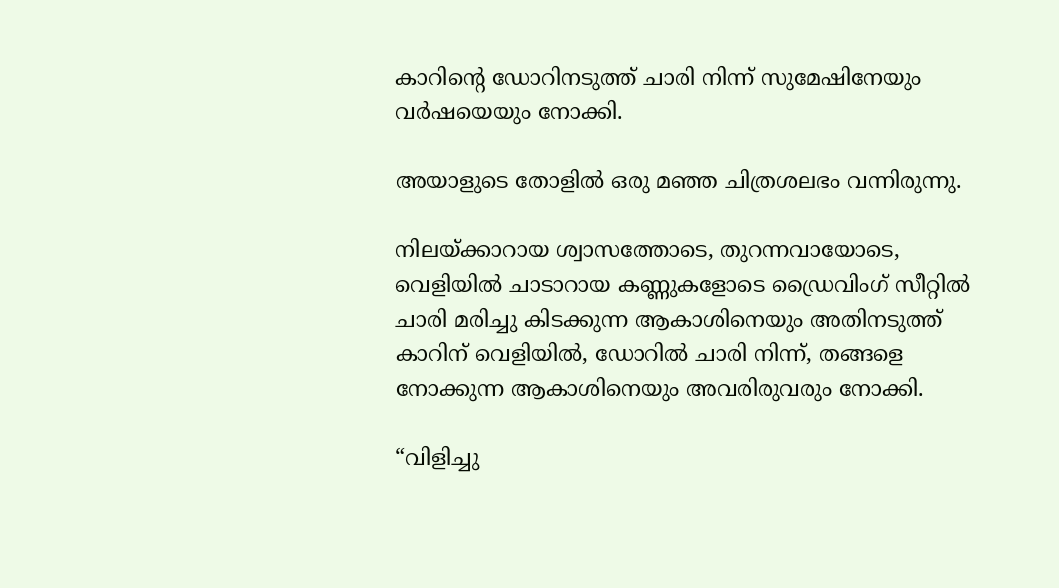കാറിന്റെ ഡോറിനടുത്ത് ചാരി നിന്ന് സുമേഷിനേയും വർഷയെയും നോക്കി.

അയാളുടെ തോളിൽ ഒരു മഞ്ഞ ചിത്രശലഭം വന്നിരുന്നു.

നിലയ്ക്കാറായ ശ്വാസത്തോടെ, തുറന്നവായോടെ, വെളിയിൽ ചാടാറായ കണ്ണുകളോടെ ഡ്രൈവിംഗ് സീറ്റിൽ ചാരി മരിച്ചു കിടക്കുന്ന ആകാശിനെയും അതിനടുത്ത് കാറിന് വെളിയിൽ, ഡോറിൽ ചാരി നിന്ന്, തങ്ങളെ നോക്കുന്ന ആകാശിനെയും അവരിരുവരും നോക്കി.

“വിളിച്ചു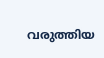വരുത്തിയ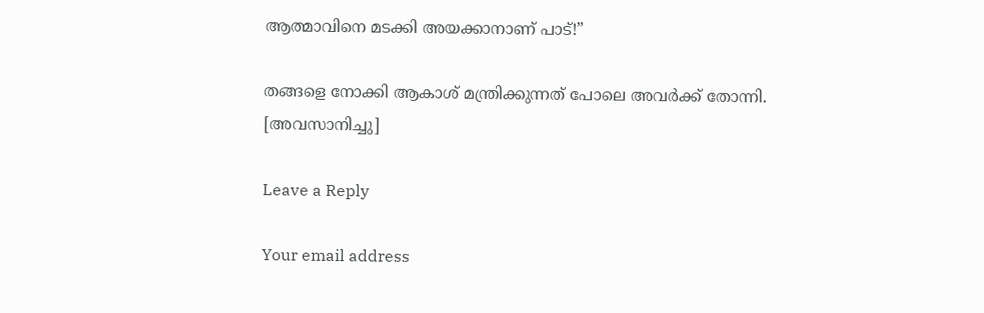ആത്മാവിനെ മടക്കി അയക്കാനാണ് പാട്!”

തങ്ങളെ നോക്കി ആകാശ് മന്ത്രിക്കുന്നത് പോലെ അവർക്ക് തോന്നി.
[അവസാനിച്ചു]

Leave a Reply

Your email address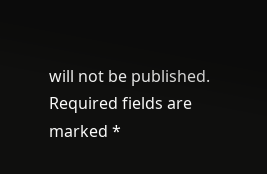will not be published. Required fields are marked *